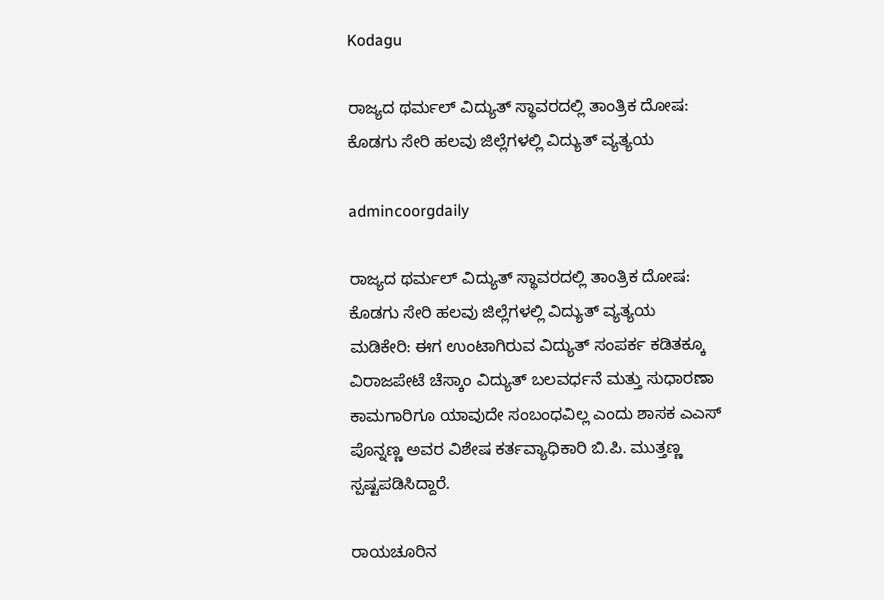Kodagu

ರಾಜ್ಯದ ಥರ್ಮಲ್ ವಿದ್ಯುತ್ ಸ್ಥಾವರದಲ್ಲಿ ತಾಂತ್ರಿಕ ದೋಷ: ಕೊಡಗು ಸೇರಿ ಹಲವು ಜಿಲ್ಲೆಗಳಲ್ಲಿ ವಿದ್ಯುತ್ ವ್ಯತ್ಯಯ

admincoorgdaily

ರಾಜ್ಯದ ಥರ್ಮಲ್ ವಿದ್ಯುತ್ ಸ್ಥಾವರದಲ್ಲಿ ತಾಂತ್ರಿಕ ದೋಷ: ಕೊಡಗು ಸೇರಿ ಹಲವು ಜಿಲ್ಲೆಗಳಲ್ಲಿ ವಿದ್ಯುತ್ ವ್ಯತ್ಯಯ
ಮಡಿಕೇರಿ: ಈಗ ಉಂಟಾಗಿರುವ ವಿದ್ಯುತ್ ಸಂಪರ್ಕ ಕಡಿತಕ್ಕೂ ವಿರಾಜಪೇಟೆ ಚೆಸ್ಕಾಂ ವಿದ್ಯುತ್ ಬಲವರ್ಧನೆ ಮತ್ತು ಸುಧಾರಣಾ ಕಾಮಗಾರಿಗೂ ಯಾವುದೇ ಸಂಬಂಧವಿಲ್ಲ ಎಂದು ಶಾಸಕ ಎಎಸ್ ಪೊನ್ನಣ್ಣ ಅವರ ವಿಶೇಷ ಕರ್ತವ್ಯಾಧಿಕಾರಿ ಬಿ.ಪಿ. ಮುತ್ತಣ್ಣ ಸ್ಪಷ್ಟಪಡಿಸಿದ್ದಾರೆ.

ರಾಯಚೂರಿನ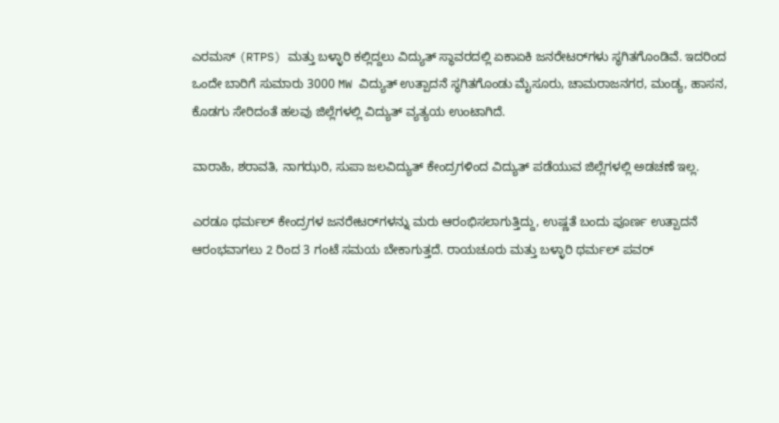ಎರಮಸ್ (RTPS) ಮತ್ತು ಬಳ್ಳಾರಿ ಕಲ್ಲಿದ್ದಲು ವಿದ್ಯುತ್ ಸ್ಥಾವರದಲ್ಲಿ ಏಕಾಏಕಿ ಜನರೇಟರ್‌ಗಳು ಸ್ಥಗಿತಗೊಂಡಿವೆ. ಇದರಿಂದ ಒಂದೇ ಬಾರಿಗೆ ಸುಮಾರು 3000 MW ವಿದ್ಯುತ್ ಉತ್ಪಾದನೆ ಸ್ಥಗಿತಗೊಂಡು ಮೈಸೂರು, ಚಾಮರಾಜನಗರ, ಮಂಡ್ಯ, ಹಾಸನ, ಕೊಡಗು ಸೇರಿದಂತೆ ಹಲವು ಜಿಲ್ಲೆಗಳಲ್ಲಿ ವಿದ್ಯುತ್ ವ್ಯತ್ಯಯ ಉಂಟಾಗಿದೆ.

ವಾರಾಹಿ, ಶರಾವತಿ, ನಾಗಝರಿ, ಸುಪಾ ಜಲವಿದ್ಯುತ್ ಕೇಂದ್ರಗಳಿಂದ ವಿದ್ಯುತ್ ಪಡೆಯುವ ಜಿಲ್ಲೆಗಳಲ್ಲಿ ಅಡಚಣೆ ಇಲ್ಲ.

ಎರಡೂ ಥರ್ಮಲ್ ಕೇಂದ್ರಗಳ ಜನರೇಟರ್‌ಗಳನ್ನು ಮರು ಆರಂಭಿಸಲಾಗುತ್ತಿದ್ದು, ಉಷ್ಣತೆ ಬಂದು ಪೂರ್ಣ ಉತ್ಪಾದನೆ ಆರಂಭವಾಗಲು 2 ರಿಂದ 3 ಗಂಟೆ ಸಮಯ ಬೇಕಾಗುತ್ತದೆ. ರಾಯಚೂರು ಮತ್ತು ಬಳ್ಳಾರಿ ಥರ್ಮಲ್ ಪವರ್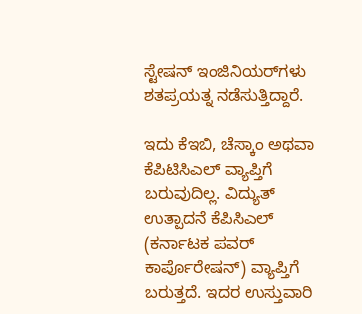ಸ್ಟೇಷನ್ ಇಂಜಿನಿಯರ್‌ಗಳು ಶತಪ್ರಯತ್ನ ನಡೆಸುತ್ತಿದ್ದಾರೆ.

ಇದು ಕೆಇಬಿ, ಚೆಸ್ಕಾಂ ಅಥವಾ ಕೆಪಿಟಿಸಿಎಲ್ ವ್ಯಾಪ್ತಿಗೆ ಬರುವುದಿಲ್ಲ. ವಿದ್ಯುತ್ ಉತ್ಪಾದನೆ ಕೆಪಿಸಿಎಲ್ (ಕರ್ನಾಟಕ ಪವರ್ ಕಾರ್ಪೊರೇಷನ್) ವ್ಯಾಪ್ತಿಗೆ ಬರುತ್ತದೆ. ಇದರ ಉಸ್ತುವಾರಿ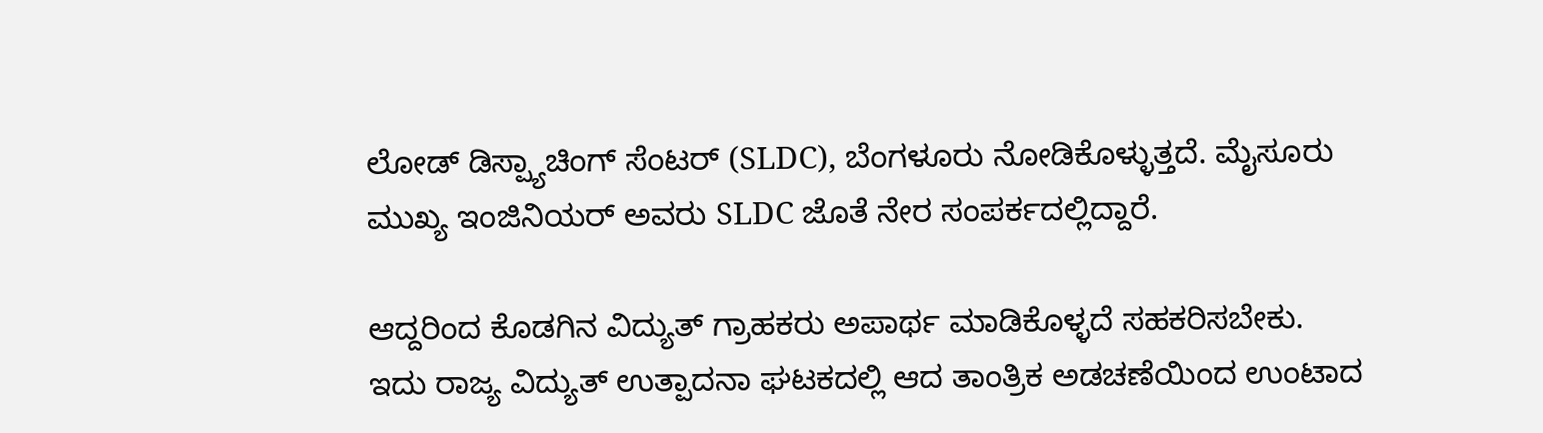ಲೋಡ್ ಡಿಸ್ಪ್ಯಾಚಿಂಗ್ ಸೆಂಟರ್ (SLDC), ಬೆಂಗಳೂರು ನೋಡಿಕೊಳ್ಳುತ್ತದೆ. ಮೈಸೂರು ಮುಖ್ಯ ಇಂಜಿನಿಯರ್ ಅವರು SLDC ಜೊತೆ ನೇರ ಸಂಪರ್ಕದಲ್ಲಿದ್ದಾರೆ.

ಆದ್ದರಿಂದ ಕೊಡಗಿನ ವಿದ್ಯುತ್ ಗ್ರಾಹಕರು ಅಪಾರ್ಥ ಮಾಡಿಕೊಳ್ಳದೆ ಸಹಕರಿಸಬೇಕು. ಇದು ರಾಜ್ಯ ವಿದ್ಯುತ್ ಉತ್ಪಾದನಾ ಘಟಕದಲ್ಲಿ ಆದ ತಾಂತ್ರಿಕ ಅಡಚಣೆಯಿಂದ ಉಂಟಾದ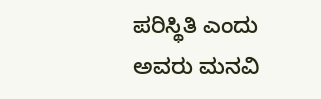ಪರಿಸ್ಥಿತಿ ಎಂದು ಅವರು ಮನವಿ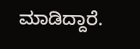ಮಾಡಿದ್ದಾರೆ.